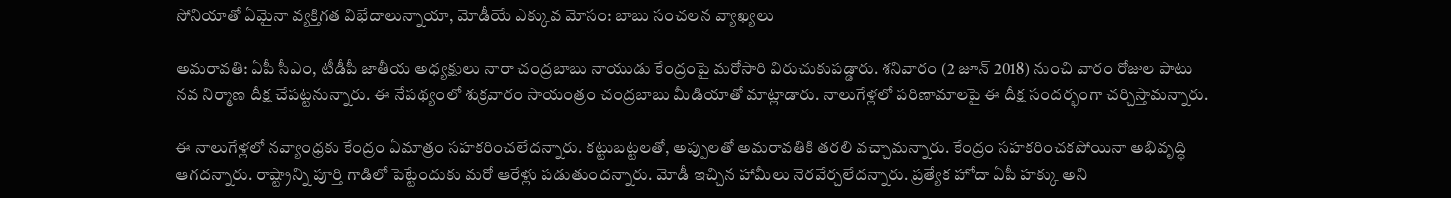సోనియాతో ఏమైనా వ్యక్తిగత విభేదాలున్నాయా, మోడీయే ఎక్కువ మోసం: బాబు సంచలన వ్యాఖ్యలు

అమరావతి: ఏపీ సీఎం, టీడీపీ జాతీయ అధ్యక్షులు నారా చంద్రబాబు నాయుడు కేంద్రంపై మరోసారి విరుచుకుపడ్డారు. శనివారం (2 జూన్ 2018) నుంచి వారం రోజుల పాటు నవ నిర్మాణ దీక్ష చేపట్టనున్నారు. ఈ నేపథ్యంలో శుక్రవారం సాయంత్రం చంద్రబాబు మీడియాతో మాట్లాడారు. నాలుగేళ్లలో పరిణామాలపై ఈ దీక్ష సందర్భంగా చర్చిస్తామన్నారు.

ఈ నాలుగేళ్లలో నవ్యాంధ్రకు కేంద్రం ఏమాత్రం సహకరించలేదన్నారు. కట్టుబట్టలతో, అప్పులతో అమరావతికి తరలి వచ్చామన్నారు. కేంద్రం సహకరించకపోయినా అభివృద్ధి ఆగదన్నారు. రాష్ట్రాన్ని పూర్తి గాడిలో పెట్టేందుకు మరో ఆరేళ్లు పడుతుందన్నారు. మోడీ ఇచ్చిన హామీలు నెరవేర్చలేదన్నారు. ప్రత్యేక హోదా ఏపీ హక్కు అని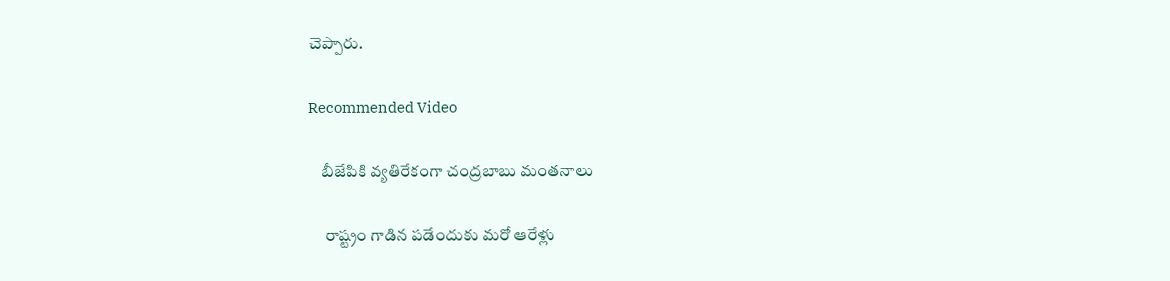చెప్పారు.

Recommended Video

    బీజేపికి వ్య‌తిరేకంగా చంద్ర‌బాబు మంత‌నాలు

     రాష్ట్రం గాడిన పడేందుకు మరో ఆరేళ్లు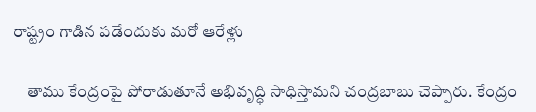రాష్ట్రం గాడిన పడేందుకు మరో ఆరేళ్లు

    తాము కేంద్రంపై పోరాడుతూనే అభివృద్ధి సాధిస్తామని చంద్రబాబు చెప్పారు. కేంద్రం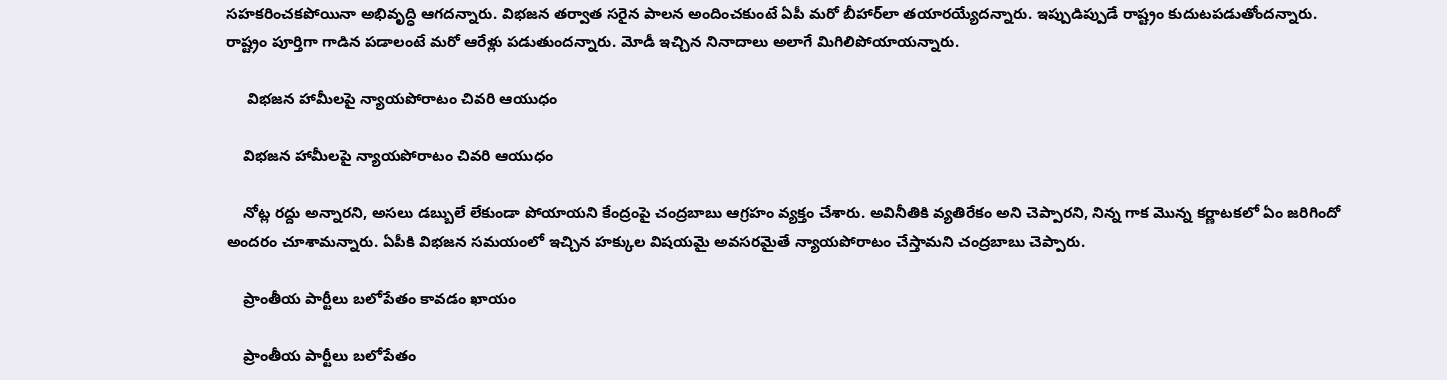సహకరించకపోయినా అభివృద్ధి ఆగదన్నారు. విభజన తర్వాత సరైన పాలన అందించకుంటే ఏపీ మరో బీహార్‌లా తయారయ్యేదన్నారు. ఇప్పుడిప్పుడే రాష్ట్రం కుదుటపడుతోందన్నారు. రాష్ట్రం పూర్తిగా గాడిన పడాలంటే మరో ఆరేళ్లు పడుతుందన్నారు. మోడీ ఇచ్చిన నినాదాలు అలాగే మిగిలిపోయాయన్నారు.

     విభజన హామీలపై న్యాయపోరాటం చివరి ఆయుధం

    విభజన హామీలపై న్యాయపోరాటం చివరి ఆయుధం

    నోట్ల రద్దు అన్నారని, అసలు డబ్బులే లేకుండా పోయాయని కేంద్రంపై చంద్రబాబు ఆగ్రహం వ్యక్తం చేశారు. అవినీతికి వ్యతిరేకం అని చెప్పారని, నిన్న గాక మొన్న కర్ణాటకలో ఏం జరిగిందో అందరం చూశామన్నారు. ఏపీకి విభజన సమయంలో ఇచ్చిన హక్కుల విషయమై అవసరమైతే న్యాయపోరాటం చేస్తామని చంద్రబాబు చెప్పారు.

    ప్రాంతీయ పార్టీలు బలోపేతం కావడం ఖాయం

    ప్రాంతీయ పార్టీలు బలోపేతం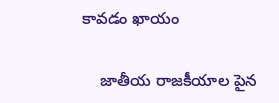కావడం ఖాయం

    జాతీయ రాజకీయాల పైన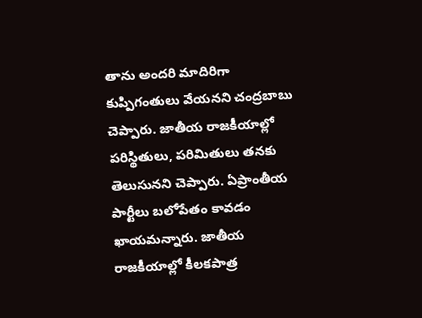తాను అందరి మాదిరిగా కుప్పిగంతులు వేయనని చంద్రబాబు చెప్పారు. జాతీయ రాజకీయాల్లో పరిస్థితులు, పరిమితులు తనకు తెలుసునని చెప్పారు. ఏప్రాంతీయ పార్టీలు బలోపేతం కావడం ఖాయమన్నారు. జాతీయ రాజకీయాల్లో కీలకపాత్ర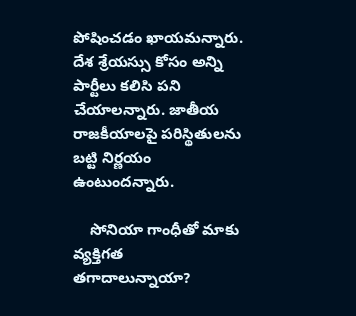పోషించడం ఖాయమన్నారు. దేశ శ్రేయస్సు కోసం అన్ని పార్టీలు కలిసి పని చేయాలన్నారు. జాతీయ రాజకీయాలపై పరిస్థితులను బట్టి నిర్ణయం ఉంటుందన్నారు.

    సోనియా గాంధీతో మాకు వ్యక్తిగత తగాదాలున్నాయా?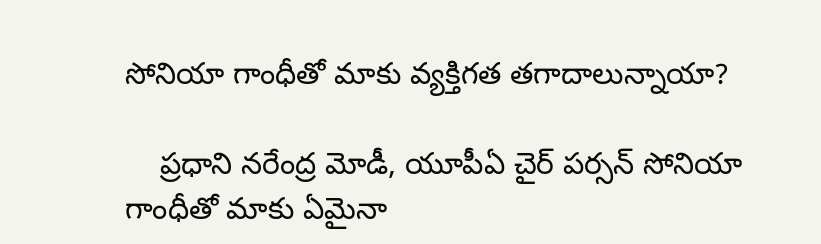సోనియా గాంధీతో మాకు వ్యక్తిగత తగాదాలున్నాయా?

    ప్రధాని నరేంద్ర మోడీ, యూపీఏ చైర్ పర్సన్ సోనియా గాంధీతో మాకు ఏమైనా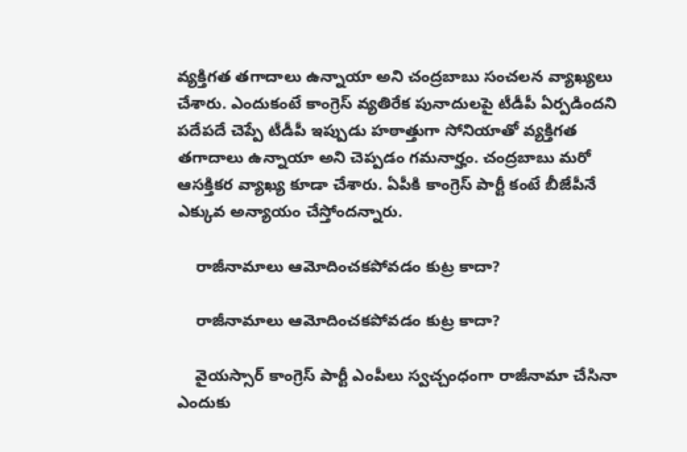వ్యక్తిగత తగాదాలు ఉన్నాయా అని చంద్రబాబు సంచలన వ్యాఖ్యలు చేశారు. ఎందుకంటే కాంగ్రెస్ వ్యతిరేక పునాదులపై టీడీపీ ఏర్పడిందని పదేపదే చెప్పే టీడీపీ ఇప్పుడు హఠాత్తుగా సోనియాతో వ్యక్తిగత తగాదాలు ఉన్నాయా అని చెప్పడం గమనార్హం. చంద్రబాబు మరో ఆసక్తికర వ్యాఖ్య కూడా చేశారు. ఏపీకి కాంగ్రెస్ పార్టీ కంటే బీజేపీనే ఎక్కువ అన్యాయం చేస్తోందన్నారు.

    రాజీనామాలు ఆమోదించకపోవడం కుట్ర కాదా?

    రాజీనామాలు ఆమోదించకపోవడం కుట్ర కాదా?

    వైయస్సార్ కాంగ్రెస్ పార్టీ ఎంపీలు స్వచ్చంధంగా రాజీనామా చేసినా ఎందుకు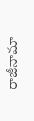రాజీనామా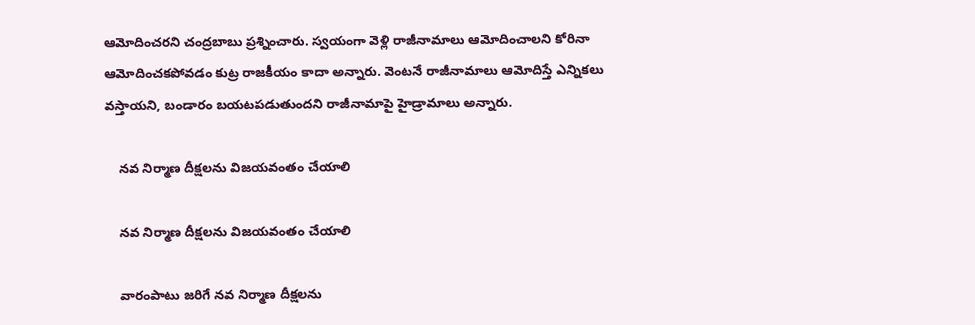ఆమోదించరని చంద్రబాబు ప్రశ్నించారు. స్వయంగా వెళ్లి రాజీనామాలు ఆమోదించాలని కోరినా ఆమోదించకపోవడం కుట్ర రాజకీయం కాదా అన్నారు. వెంటనే రాజీనామాలు ఆమోదిస్తే ఎన్నికలు వస్తాయని, బండారం బయటపడుతుందని రాజీనామాపై హైడ్రామాలు అన్నారు.

    నవ నిర్మాణ దీక్షలను విజయవంతం చేయాలి

    నవ నిర్మాణ దీక్షలను విజయవంతం చేయాలి

    వారంపాటు జరిగే నవ నిర్మాణ దీక్షలను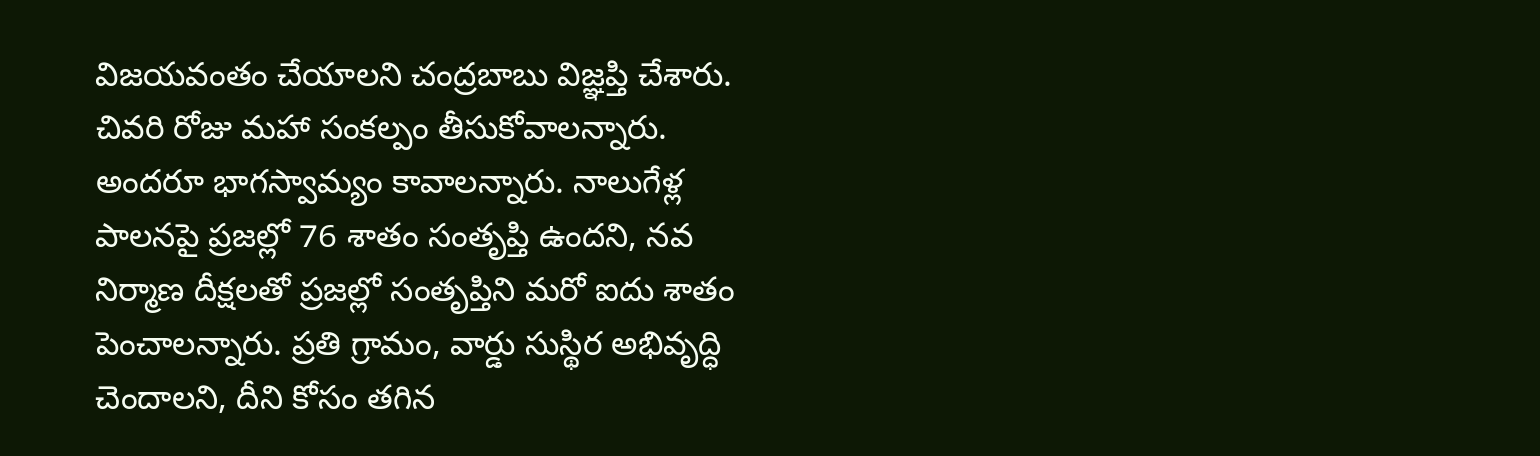విజయవంతం చేయాలని చంద్రబాబు విజ్ఞప్తి చేశారు. చివరి రోజు మహా సంకల్పం తీసుకోవాలన్నారు. అందరూ భాగస్వామ్యం కావాలన్నారు. నాలుగేళ్ల పాలనపై ప్రజల్లో 76 శాతం సంతృప్తి ఉందని, నవ నిర్మాణ దీక్షలతో ప్రజల్లో సంతృప్తిని మరో ఐదు శాతం పెంచాలన్నారు. ప్రతి గ్రామం, వార్డు సుస్థిర అభివృద్ధి చెందాలని, దీని కోసం తగిన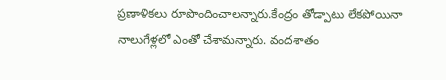ప్రణాళికలు రూపొందించాలన్నారు.కేంద్రం తోడ్పాటు లేకపోయినా నాలుగేళ్లలో ఎంతో చేశామన్నారు. వందశాతం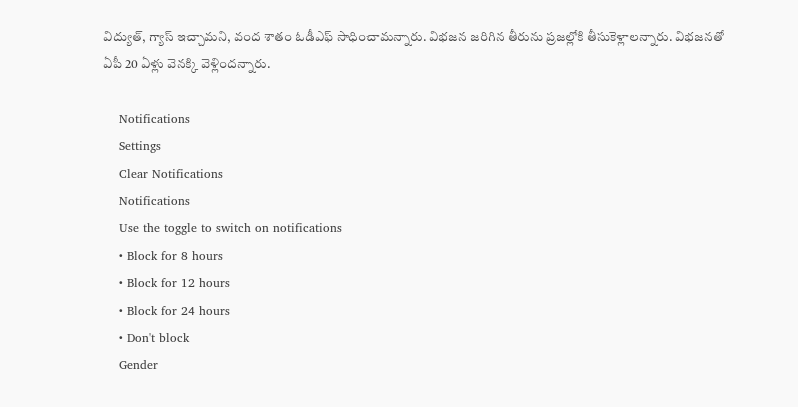విద్యుత్‌, గ్యాస్‌ ఇచ్చామని, వంద శాతం ఓడీఎఫ్‌ సాధించామన్నారు. విభజన జరిగిన తీరును ప్రజల్లోకి తీసుకెళ్లాలన్నారు. విభజనతో ఏపీ 20 ఏళ్లు వెనక్కి వెళ్లిందన్నారు.

    Notifications
    Settings
    Clear Notifications
    Notifications
    Use the toggle to switch on notifications
    • Block for 8 hours
    • Block for 12 hours
    • Block for 24 hours
    • Don't block
    Gender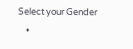Select your Gender
    •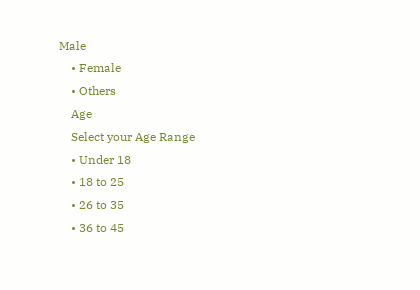Male
    • Female
    • Others
    Age
    Select your Age Range
    • Under 18
    • 18 to 25
    • 26 to 35
    • 36 to 45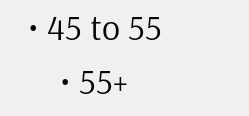• 45 to 55
    • 55+